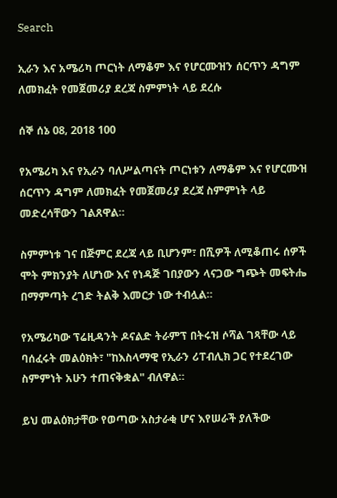Search

ኢራን እና አሜሪካ ጦርነት ለማቆም እና የሆርሙዝን ሰርጥን ዳግም ለመክፈት የመጀመሪያ ደረጃ ስምምነት ላይ ደረሱ

ሰኞ ሰኔ 08, 2018 100

የአሜሪካ እና የኢራን ባለሥልጣናት ጦርነቱን ለማቆም እና የሆርሙዝ ሰርጥን ዳግም ለመክፈት የመጀመሪያ ደረጃ ስምምነት ላይ መድረሳቸውን ገልጸዋል።

ስምምነቱ ገና በጅምር ደረጃ ላይ ቢሆንም፣ በሺዎች ለሚቆጠሩ ሰዎች ሞት ምክንያት ለሆነው እና የነዳጅ ገበያውን ላናጋው ግጭት መፍትሔ በማምጣት ረገድ ትልቅ እመርታ ነው ተብሏል።

የአሜሪካው ፕሬዚዳንት ዶናልድ ትራምፕ በትሩዝ ሶሻል ገጻቸው ላይ ባሰፈሩት መልዕክት፣ "ከእስላማዊ የኢራን ሪፐብሊክ ጋር የተደረገው ስምምነት አሁን ተጠናቅቋል" ብለዋል።

ይህ መልዕክታቸው የወጣው አስታራቂ ሆና እየሠራች ያለችው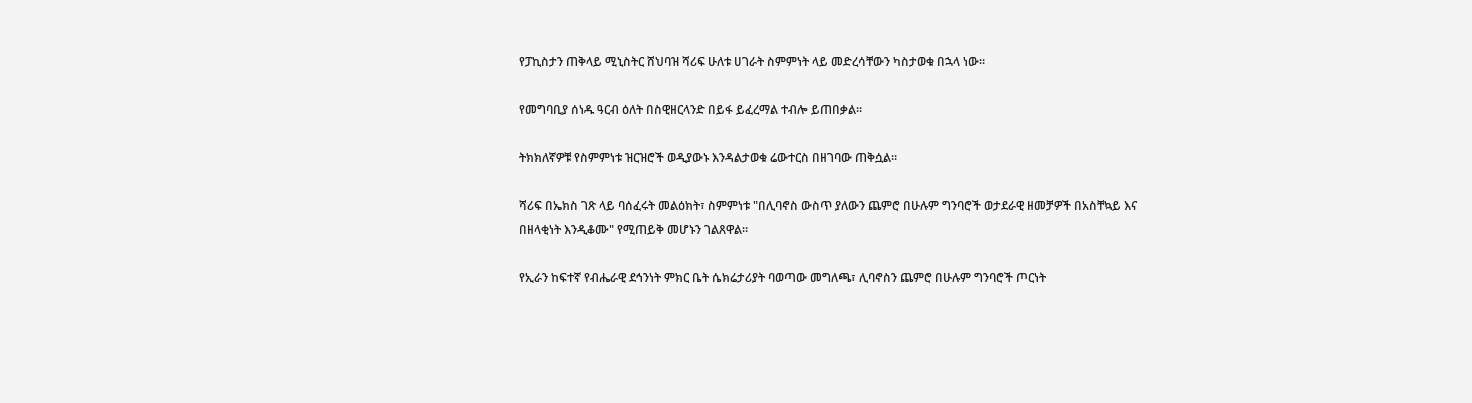የፓኪስታን ጠቅላይ ሚኒስትር ሸህባዝ ሻሪፍ ሁለቱ ሀገራት ስምምነት ላይ መድረሳቸውን ካስታወቁ በኋላ ነው።

የመግባቢያ ሰነዱ ዓርብ ዕለት በስዊዘርላንድ በይፋ ይፈረማል ተብሎ ይጠበቃል።

ትክክለኛዎቹ የስምምነቱ ዝርዝሮች ወዲያውኑ እንዳልታወቁ ሬውተርስ በዘገባው ጠቅሷል።

ሻሪፍ በኤክስ ገጽ ላይ ባሰፈሩት መልዕክት፣ ስምምነቱ "በሊባኖስ ውስጥ ያለውን ጨምሮ በሁሉም ግንባሮች ወታደራዊ ዘመቻዎች በአስቸኳይ እና በዘላቂነት እንዲቆሙ" የሚጠይቅ መሆኑን ገልጸዋል።

የኢራን ከፍተኛ የብሔራዊ ደኅንነት ምክር ቤት ሴክሬታሪያት ባወጣው መግለጫ፣ ሊባኖስን ጨምሮ በሁሉም ግንባሮች ጦርነት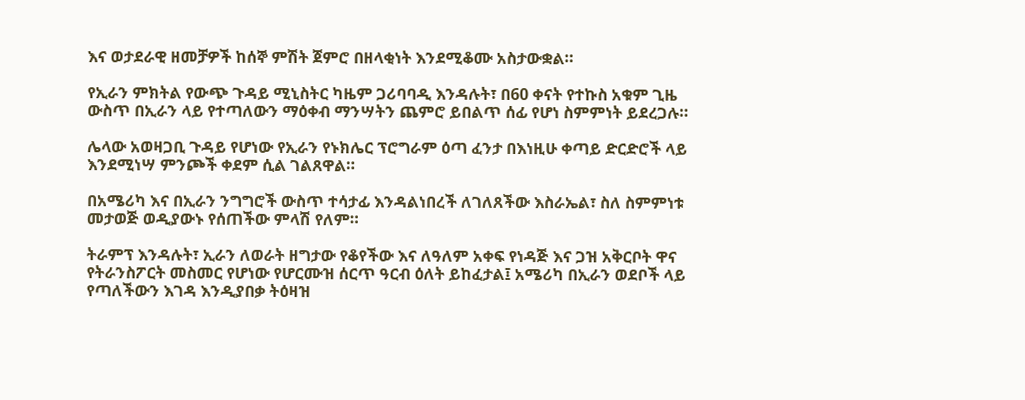እና ወታደራዊ ዘመቻዎች ከሰኞ ምሽት ጀምሮ በዘላቂነት እንደሚቆሙ አስታውቋል።

የኢራን ምክትል የውጭ ጉዳይ ሚኒስትር ካዜም ጋሪባባዲ እንዳሉት፣ በ60 ቀናት የተኩስ አቁም ጊዜ ውስጥ በኢራን ላይ የተጣለውን ማዕቀብ ማንሣትን ጨምሮ ይበልጥ ሰፊ የሆነ ስምምነት ይደረጋሉ።

ሌላው አወዛጋቢ ጉዳይ የሆነው የኢራን የኑክሌር ፕሮግራም ዕጣ ፈንታ በእነዚሁ ቀጣይ ድርድሮች ላይ እንደሚነሣ ምንጮች ቀደም ሲል ገልጸዋል።

በአሜሪካ እና በኢራን ንግግሮች ውስጥ ተሳታፊ እንዳልነበረች ለገለጸችው እስራኤል፣ ስለ ስምምነቱ መታወጅ ወዲያውኑ የሰጠችው ምላሽ የለም።

ትራምፕ እንዳሉት፣ ኢራን ለወራት ዘግታው የቆየችው እና ለዓለም አቀፍ የነዳጅ እና ጋዝ አቅርቦት ዋና የትራንስፖርት መስመር የሆነው የሆርሙዝ ሰርጥ ዓርብ ዕለት ይከፈታል፤ አሜሪካ በኢራን ወደቦች ላይ የጣለችውን እገዳ እንዲያበቃ ትዕዛዝ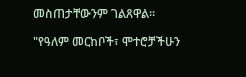መስጠታቸውንም ገልጸዋል።

"የዓለም መርከቦች፣ ሞተሮቻችሁን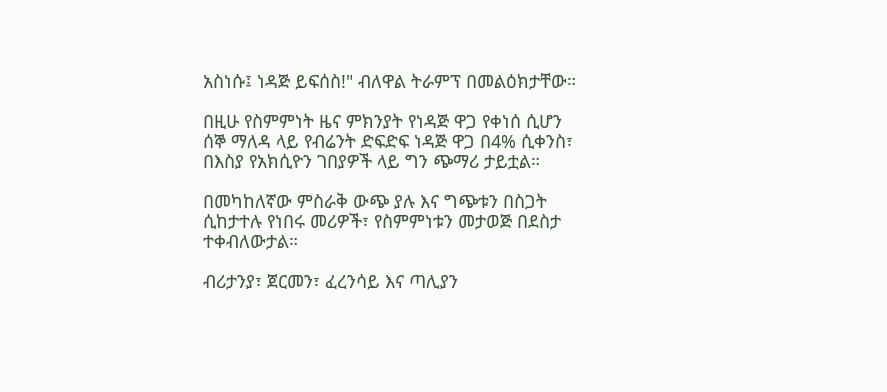አስነሱ፤ ነዳጅ ይፍሰስ!" ብለዋል ትራምፕ በመልዕክታቸው።

በዚሁ የስምምነት ዜና ምክንያት የነዳጅ ዋጋ የቀነሰ ሲሆን ሰኞ ማለዳ ላይ የብሬንት ድፍድፍ ነዳጅ ዋጋ በ4% ሲቀንስ፣ በእስያ የአክሲዮን ገበያዎች ላይ ግን ጭማሪ ታይቷል።

በመካከለኛው ምስራቅ ውጭ ያሉ እና ግጭቱን በስጋት ሲከታተሉ የነበሩ መሪዎች፣ የስምምነቱን መታወጅ በደስታ ተቀብለውታል።

ብሪታንያ፣ ጀርመን፣ ፈረንሳይ እና ጣሊያን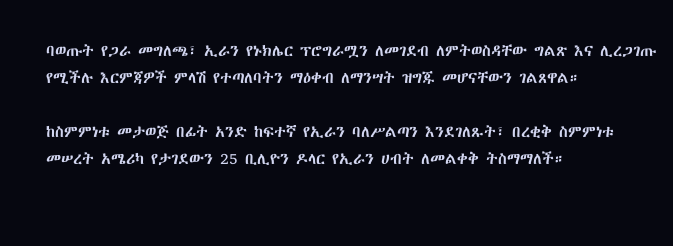ባወጡት የጋራ መግለጫ፣ ኢራን የኑክሌር ፕሮግራሟን ለመገደብ ለምትወስዳቸው ግልጽ እና ሊረጋገጡ የሚችሉ እርምጃዎች ምላሽ የተጣለባትን ማዕቀብ ለማንሣት ዝግጁ መሆናቸውን ገልጸዋል።

ከስምምነቱ መታወጅ በፊት አንድ ከፍተኛ የኢራን ባለሥልጣን እንደገለጹት፣ በረቂቅ ስምምነቱ መሠረት አሜሪካ የታገደውን 25 ቢሊዮን ዶላር የኢራን ሀብት ለመልቀቅ ትስማማለች።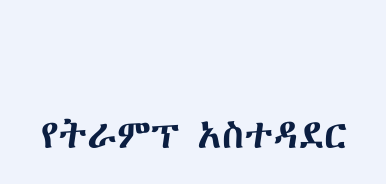የትራምፕ አስተዳደር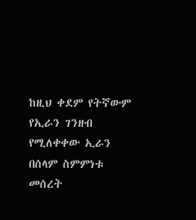ከዚህ ቀደም የትኛውም የኢራን ገንዘብ የሚለቀቀው ኢራን በሰላም ስምምነቱ መሰረት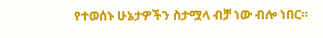የተወሰኑ ሁኔታዎችን ስታሟላ ብቻ ነው ብሎ ነበር።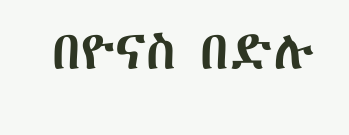በዮናስ በድሉ